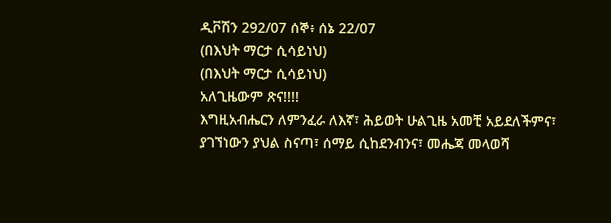ዲቮሽን 292/07 ሰኞ፥ ሰኔ 22/07
(በእህት ማርታ ሲሳይነህ)
(በእህት ማርታ ሲሳይነህ)
አለጊዜውም ጽና!!!!
እግዚአብሔርን ለምንፈራ ለእኛ፣ ሕይወት ሁልጊዜ አመቺ አይደለችምና፣ ያገኘነውን ያህል ስናጣ፣ ሰማይ ሲከደንብንና፣ መሔጃ መላወሻ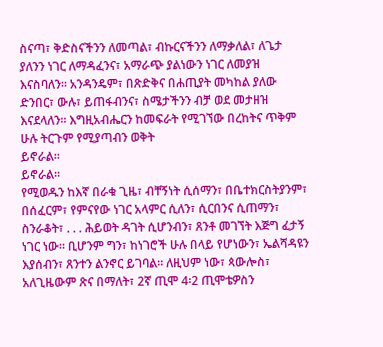ስናጣ፣ ቅድስናችንን ለመጣል፣ ብኩርናችንን ለማቃለል፣ ለጌታ ያለንን ነገር ለማዳፈንና፣ አማራጭ ያልነውን ነገር ለመያዝ እናስባለን። አንዳንዴም፣ በጽድቅና በሐጢያት መካከል ያለው ድንበር፣ ውሉ፣ ይጠፋብንና፣ ስሜታችንን ብቻ ወደ መታዘዝ እናደላለን። እግዚአብሔርን ከመፍራት የሚገኘው በረከትና ጥቅም ሁሉ ትርጉም የሚያጣብን ወቅት
ይኖራል።
ይኖራል።
የሚወዱን ከእኛ በራቁ ጊዜ፣ ብቸኝነት ሲሰማን፣ በቤተክርስትያንም፣ በሰፈርም፣ የምናየው ነገር አላምር ሲለን፣ ሲርበንና ሲጠማን፣ ስንራቆት፣ . . . ሕይወት ዳገት ሲሆንብን፣ ጸንቶ መገኘት እጅግ ፈታኝ ነገር ነው። ቢሆንም ግን፣ ከነገሮች ሁሉ በላይ የሆነውን፣ ኤልሻዳዩን እያሰብን፣ ጸንተን ልንኖር ይገባል። ለዚህም ነው፣ ጳውሎስ፣ አለጊዜውም ጽና በማለት፣ 2ኛ ጢሞ 4፡2 ጢሞቴዎስን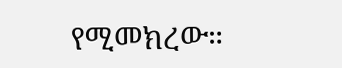የሚመክረው።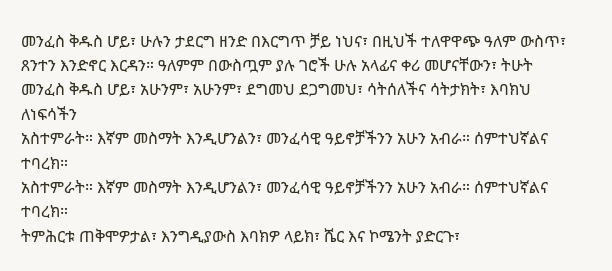መንፈስ ቅዱስ ሆይ፣ ሁሉን ታደርግ ዘንድ በእርግጥ ቻይ ነህና፣ በዚህች ተለዋዋጭ ዓለም ውስጥ፣ ጸንተን እንድኖር እርዳን። ዓለምም በውስጧም ያሉ ገሮች ሁሉ አላፊና ቀሪ መሆናቸውን፣ ትሁት መንፈስ ቅዱስ ሆይ፣ አሁንም፣ አሁንም፣ ደግመህ ደጋግመህ፣ ሳትሰለችና ሳትታክት፣ እባክህ ለነፍሳችን
አስተምራት። እኛም መስማት እንዲሆንልን፣ መንፈሳዊ ዓይኖቻችንን አሁን አብራ። ሰምተህኛልና ተባረክ።
አስተምራት። እኛም መስማት እንዲሆንልን፣ መንፈሳዊ ዓይኖቻችንን አሁን አብራ። ሰምተህኛልና ተባረክ።
ትምሕርቱ ጠቅሞዎታል፣ እንግዲያውስ እባክዎ ላይክ፣ ሼር እና ኮሜንት ያድርጉ፣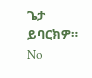ጌታ ይባርክዎ።
No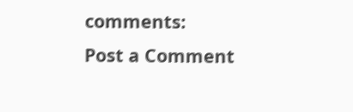comments:
Post a Comment